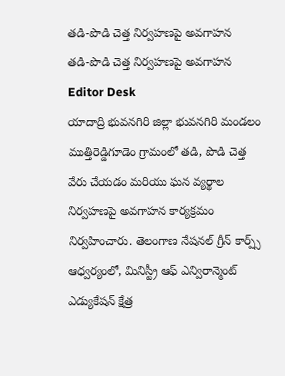తడి-పొడి చెత్త నిర్వహణపై అవగాహన
తడి-పొడి చెత్త నిర్వహణపై అవగాహన
Editor Desk
యాదాద్రి భువనగిరి జిల్లా భువనగిరి మండలం ముత్తిరెడ్డిగూడెం గ్రామంలో తడి, పొడి చెత్త వేరు చేయడం మరియు ఘన వ్యర్థాల నిర్వహణపై అవగాహన కార్యక్రమం నిర్వహించారు. తెలంగాణ నేషనల్ గ్రీన్ కార్ప్స్ ఆధ్వర్యంలో, మినిస్ట్రీ ఆఫ్ ఎన్విరాన్మెంట్ ఎడ్యుకేషన్ క్షేత్ర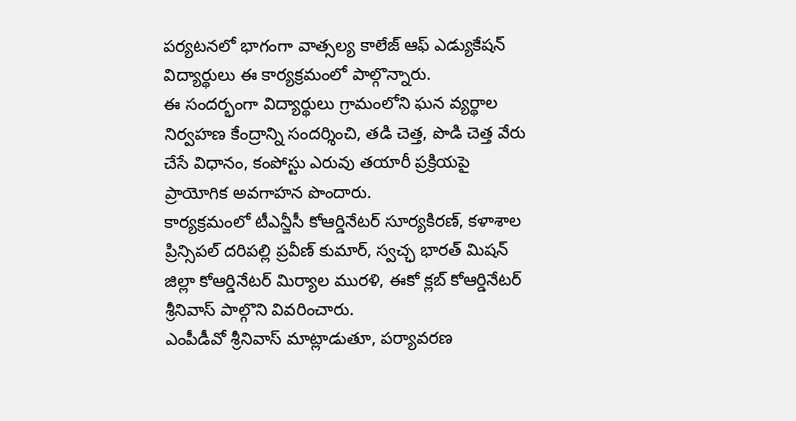పర్యటనలో భాగంగా వాత్సల్య కాలేజ్ ఆఫ్ ఎడ్యుకేషన్ విద్యార్థులు ఈ కార్యక్రమంలో పాల్గొన్నారు.
ఈ సందర్భంగా విద్యార్థులు గ్రామంలోని ఘన వ్యర్థాల నిర్వహణ కేంద్రాన్ని సందర్శించి, తడి చెత్త, పొడి చెత్త వేరు చేసే విధానం, కంపోస్టు ఎరువు తయారీ ప్రక్రియపై ప్రాయోగిక అవగాహన పొందారు.
కార్యక్రమంలో టీఎన్జీసీ కోఆర్డినేటర్ సూర్యకిరణ్, కళాశాల ప్రిన్సిపల్ దరిపల్లి ప్రవీణ్ కుమార్, స్వచ్ఛ భారత్ మిషన్ జిల్లా కోఆర్డినేటర్ మిర్యాల మురళి, ఈకో క్లబ్ కోఆర్డినేటర్ శ్రీనివాస్ పాల్గొని వివరించారు.
ఎంపీడీవో శ్రీనివాస్ మాట్లాడుతూ, పర్యావరణ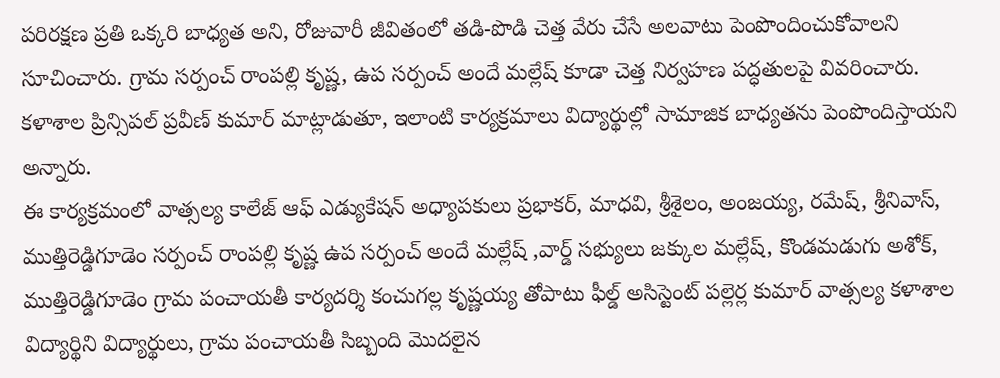పరిరక్షణ ప్రతి ఒక్కరి బాధ్యత అని, రోజువారీ జీవితంలో తడి-పొడి చెత్త వేరు చేసే అలవాటు పెంపొందించుకోవాలని సూచించారు. గ్రామ సర్పంచ్ రాంపల్లి కృష్ణ, ఉప సర్పంచ్ అందే మల్లేష్ కూడా చెత్త నిర్వహణ పద్ధతులపై వివరించారు.
కళాశాల ప్రిన్సిపల్ ప్రవీణ్ కుమార్ మాట్లాడుతూ, ఇలాంటి కార్యక్రమాలు విద్యార్థుల్లో సామాజిక బాధ్యతను పెంపొందిస్తాయని అన్నారు.
ఈ కార్యక్రమంలో వాత్సల్య కాలేజ్ ఆఫ్ ఎడ్యుకేషన్ అధ్యాపకులు ప్రభాకర్, మాధవి, శ్రీశైలం, అంజయ్య, రమేష్, శ్రీనివాస్, ముత్తిరెడ్డిగూడెం సర్పంచ్ రాంపల్లి కృష్ణ ఉప సర్పంచ్ అందే మల్లేష్ ,వార్డ్ సభ్యులు జక్కుల మల్లేష్, కొండమడుగు అశోక్, ముత్తిరెడ్డిగూడెం గ్రామ పంచాయతీ కార్యదర్శి కంచుగల్ల కృష్ణయ్య తోపాటు ఫీల్డ్ అసిస్టెంట్ పల్లెర్ల కుమార్ వాత్సల్య కళాశాల విద్యార్థిని విద్యార్థులు, గ్రామ పంచాయతీ సిబ్బంది మొదలైన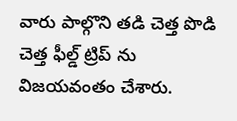వారు పాల్గొని తడి చెత్త పొడి చెత్త ఫీల్డ్ ట్రిప్ ను విజయవంతం చేశారు.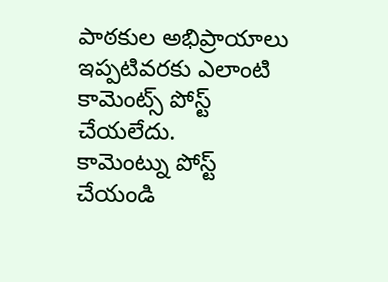పాఠకుల అభిప్రాయాలు
ఇప్పటివరకు ఎలాంటి కామెంట్స్ పోస్ట్ చేయలేదు.
కామెంట్ను పోస్ట్ చేయండి